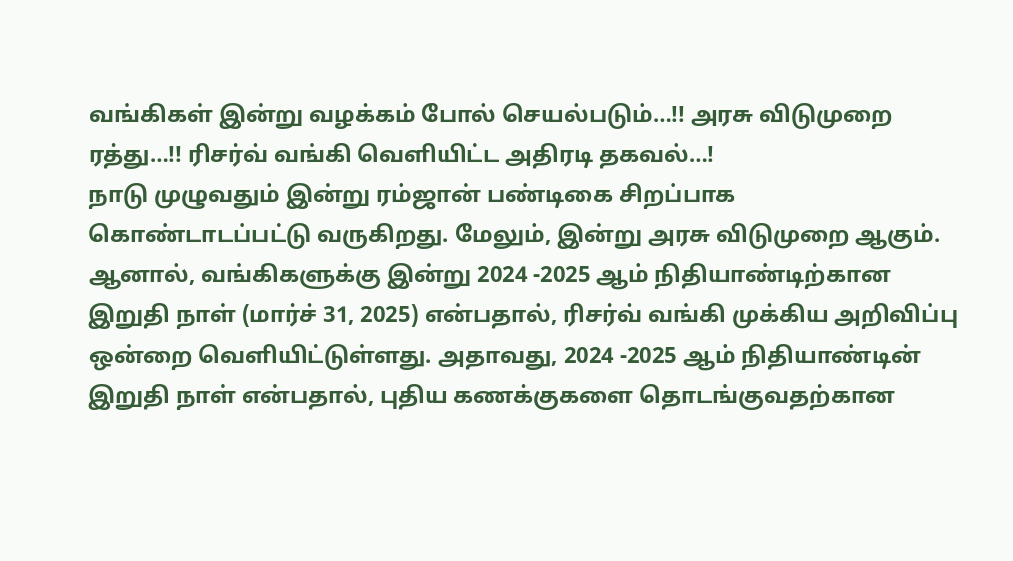வங்கிகள் இன்று வழக்கம் போல் செயல்படும்…!! அரசு விடுமுறை ரத்து…!! ரிசர்வ் வங்கி வெளியிட்ட அதிரடி தகவல்…!
நாடு முழுவதும் இன்று ரம்ஜான் பண்டிகை சிறப்பாக கொண்டாடப்பட்டு வருகிறது. மேலும், இன்று அரசு விடுமுறை ஆகும். ஆனால், வங்கிகளுக்கு இன்று 2024 -2025 ஆம் நிதியாண்டிற்கான இறுதி நாள் (மார்ச் 31, 2025) என்பதால், ரிசர்வ் வங்கி முக்கிய அறிவிப்பு ஒன்றை வெளியிட்டுள்ளது. அதாவது, 2024 -2025 ஆம் நிதியாண்டின் இறுதி நாள் என்பதால், புதிய கணக்குகளை தொடங்குவதற்கான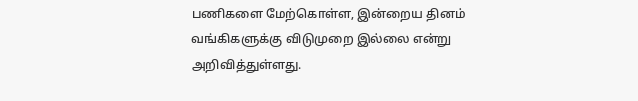பணிகளை மேற்கொள்ள, இன்றைய தினம் வங்கிகளுக்கு விடுமுறை இல்லை என்று அறிவித்துள்ளது.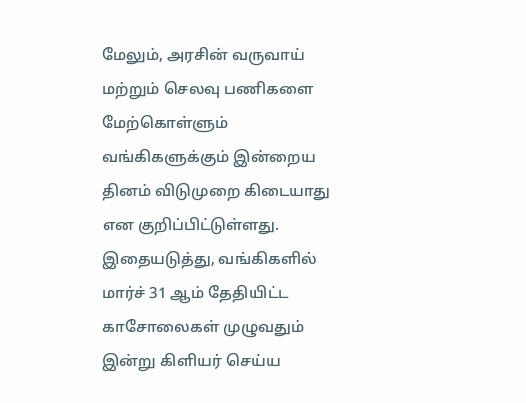மேலும், அரசின் வருவாய் மற்றும் செலவு பணிகளை மேற்கொள்ளும் வங்கிகளுக்கும் இன்றைய தினம் விடுமுறை கிடையாது என குறிப்பிட்டுள்ளது. இதையடுத்து, வங்கிகளில் மார்ச் 31 ஆம் தேதியிட்ட காசோலைகள் முழுவதும் இன்று கிளியர் செய்ய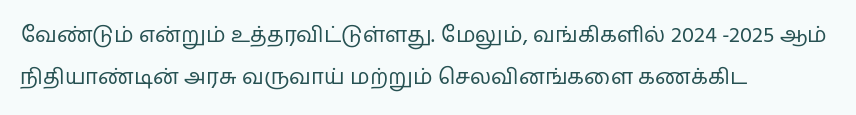வேண்டும் என்றும் உத்தரவிட்டுள்ளது. மேலும், வங்கிகளில் 2024 -2025 ஆம் நிதியாண்டின் அரசு வருவாய் மற்றும் செலவினங்களை கணக்கிட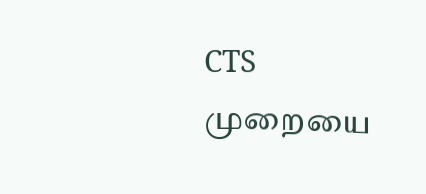CTS முறையை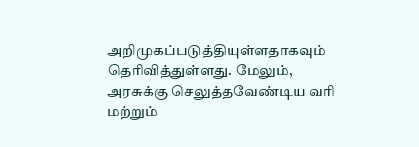அறிமுகப்படுத்தியுள்ளதாகவும் தெரிவித்துள்ளது. மேலும், அரசுக்கு செலுத்தவேண்டிய வரி மற்றும்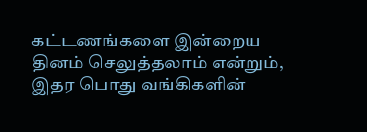கட்டணங்களை இன்றைய தினம் செலுத்தலாம் என்றும், இதர பொது வங்கிகளின்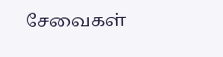சேவைகள்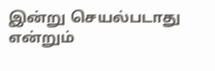இன்று செயல்படாது என்றும்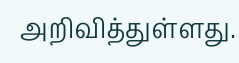அறிவித்துள்ளது.